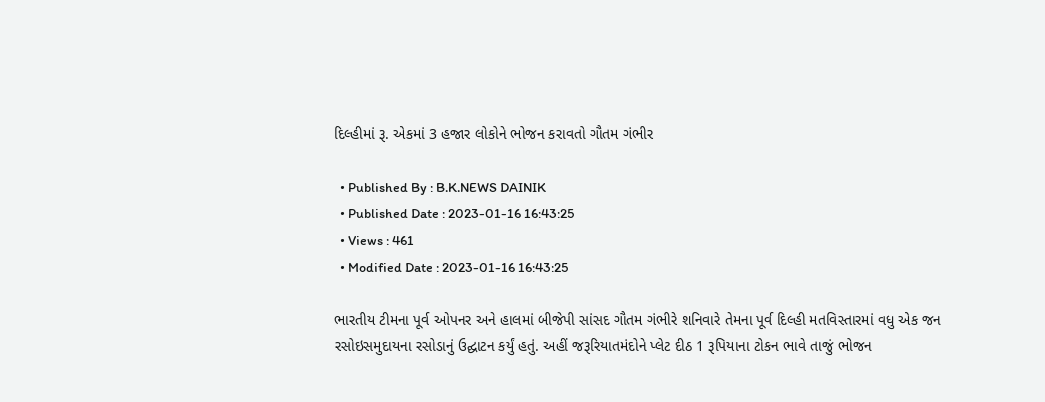દિલ્હીમાં રૂ. એકમાં 3 હજાર લોકોને ભોજન કરાવતો ગૌતમ ગંભીર

  • Published By : B.K.NEWS DAINIK
  • Published Date : 2023-01-16 16:43:25
  • Views : 461
  • Modified Date : 2023-01-16 16:43:25

ભારતીય ટીમના પૂર્વ ઓપનર અને હાલમાં બીજેપી સાંસદ ગૌતમ ગંભીરે શનિવારે તેમના પૂર્વ દિલ્હી મતવિસ્તારમાં વધુ એક જન રસોઇસમુદાયના રસોડાનું ઉદ્ઘાટન કર્યું હતું. અહીં જરૂરિયાતમંદોને પ્લેટ દીઠ 1 રૂપિયાના ટોકન ભાવે તાજું ભોજન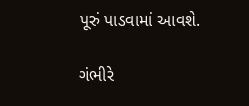પૂરું પાડવામાં આવશે.

ગંભીરે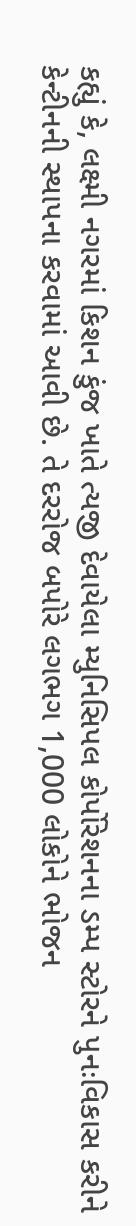કહ્યું કે, લક્ષ્મી નગરમાં કિશન કુંજ ખાતે ત્યજી દેવાયેલા મ્યુનિસિપલ કોર્પોરેશનના ડમ્પ સ્ટોરને પુનઃવિકાસ કરીને કેન્ટીનની સ્થાપના કરવામાં આવી છે. તે દરરોજ બપોરે લગભગ 1,000 લોકોને ભોજન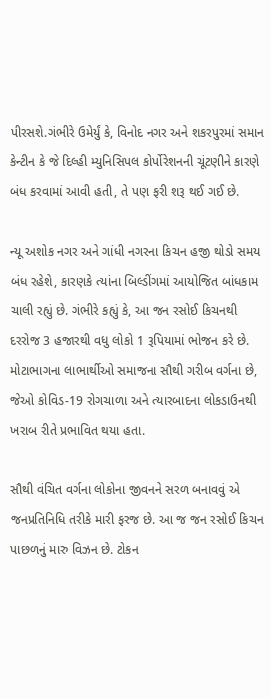પીરસશે.ગંભીરે ઉમેર્યું કે, વિનોદ નગર અને શકરપુરમાં સમાન કેન્ટીન કે જે દિલ્હી મ્યુનિસિપલ કોર્પોરેશનની ચૂંટણીને કારણે બંધ કરવામાં આવી હતી, તે પણ ફરી શરૂ થઈ ગઈ છે.

ન્યૂ અશોક નગર અને ગાંધી નગરના કિચન હજી થોડો સમય બંધ રહેશે, કારણકે ત્યાંના બિલ્ડીંગમાં આયોજિત બાંધકામ ચાલી રહ્યું છે. ગંભીરે કહ્યું કે, આ જન રસોઈ કિચનથી દરરોજ 3 હજારથી વધુ લોકો 1 રૂપિયામાં ભોજન કરે છે. મોટાભાગના લાભાર્થીઓ સમાજના સૌથી ગરીબ વર્ગના છે, જેઓ કોવિડ-19 રોગચાળા અને ત્યારબાદના લોકડાઉનથી ખરાબ રીતે પ્રભાવિત થયા હતા.

સૌથી વંચિત વર્ગના લોકોના જીવનને સરળ બનાવવું એ જનપ્રતિનિધિ તરીકે મારી ફરજ છે. આ જ જન રસોઈ કિચન પાછળનું મારુ વિઝન છે. ટોકન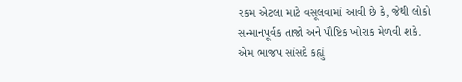રકમ એટલા માટે વસૂલવામાં આવી છે કે, જેથી લોકો સન્માનપૂર્વક તાજો અને પૌષ્ટિક ખોરાક મેળવી શકે. એમ ભાજપ સાંસદે કહ્યું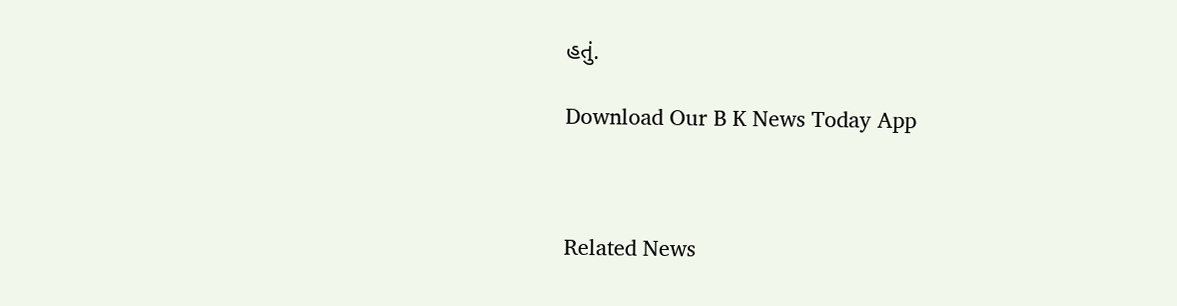હતું.

Download Our B K News Today App



Related News